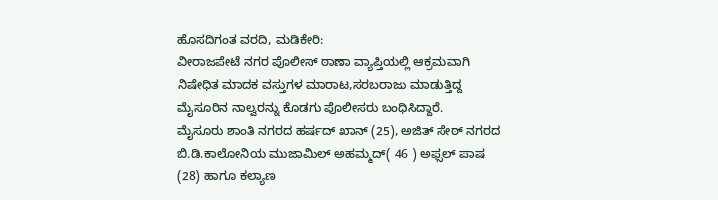ಹೊಸದಿಗಂತ ವರದಿ, ಮಡಿಕೇರಿ:
ವೀರಾಜಪೇಟೆ ನಗರ ಪೊಲೀಸ್ ಠಾಣಾ ವ್ಯಾಪ್ತಿಯಲ್ಲಿ ಆಕ್ರಮವಾಗಿ ನಿಷೇಧಿತ ಮಾದಕ ವಸ್ತುಗಳ ಮಾರಾಟ,ಸರಬರಾಜು ಮಾಡುತ್ತಿದ್ದ ಮೈಸೂರಿನ ನಾಲ್ವರನ್ನು ಕೊಡಗು ಪೊಲೀಸರು ಬಂಧಿಸಿದ್ದಾರೆ.
ಮೈಸೂರು ಶಾಂತಿ ನಗರದ ಹರ್ಷದ್ ಖಾನ್ (25), ಅಜಿತ್ ಸೇಠ್ ನಗರದ ಬಿ.ಡಿ.ಕಾಲೋನಿಯ ಮುಜಾಮಿಲ್ ಅಹಮ್ಮದ್( 46 ) ಅಫ್ಸಲ್ ಪಾಷ (28) ಹಾಗೂ ಕಲ್ಯಾಣ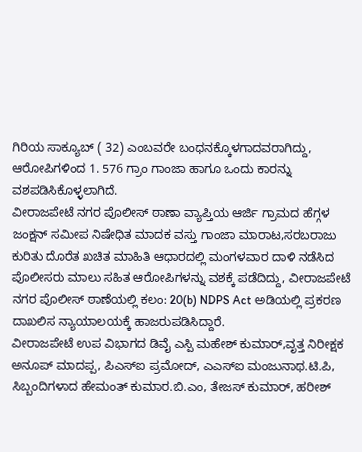ಗಿರಿಯ ಸಾಕ್ಯೂಬ್ ( 32) ಎಂಬವರೇ ಬಂಧನಕ್ಕೊಳಗಾದವರಾಗಿದ್ದು, ಆರೋಪಿಗಳಿಂದ 1. 576 ಗ್ರಾಂ ಗಾಂಜಾ ಹಾಗೂ ಒಂದು ಕಾರನ್ನು ವಶಪಡಿಸಿಕೊಳ್ಳಲಾಗಿದೆ.
ವೀರಾಜಪೇಟೆ ನಗರ ಪೊಲೀಸ್ ಠಾಣಾ ವ್ಯಾಪ್ತಿಯ ಆರ್ಜಿ ಗ್ರಾಮದ ಹೆಗ್ಗಳ ಜಂಕ್ಷನ್ ಸಮೀಪ ನಿಷೇಧಿತ ಮಾದಕ ವಸ್ತು ಗಾಂಜಾ ಮಾರಾಟ,ಸರಬರಾಜು ಕುರಿತು ದೊರೆತ ಖಚಿತ ಮಾಹಿತಿ ಆಧಾರದಲ್ಲಿ ಮಂಗಳವಾರ ದಾಳಿ ನಡೆಸಿದ ಪೊಲೀಸರು ಮಾಲು ಸಹಿತ ಆರೋಪಿಗಳನ್ನು ವಶಕ್ಕೆ ಪಡೆದಿದ್ದು, ವೀರಾಜಪೇಟೆ ನಗರ ಪೊಲೀಸ್ ಠಾಣೆಯಲ್ಲಿ ಕಲಂ: 20(b) NDPS Act ಅಡಿಯಲ್ಲಿ ಪ್ರಕರಣ ದಾಖಲಿಸ ನ್ಯಾಯಾಲಯಕ್ಕೆ ಹಾಜರುಪಡಿಸಿದ್ದಾರೆ.
ವೀರಾಜಪೇಟೆ ಉಪ ವಿಭಾಗದ ಡಿವೈ ಎಸ್ಪಿ ಮಹೇಶ್ ಕುಮಾರ್,ವೃತ್ತ ನಿರೀಕ್ಷಕ ಅನೂಪ್ ಮಾದಪ್ಪ, ಪಿಎಸ್ಐ ಪ್ರಮೋದ್, ಎಎಸ್ಐ ಮಂಜುನಾಥ.ಟಿ.ಪಿ, ಸಿಬ್ಬಂದಿಗಳಾದ ಹೇಮಂತ್ ಕುಮಾರ.ಬಿ.ಎಂ, ತೇಜಸ್ ಕುಮಾರ್, ಹರೀಶ್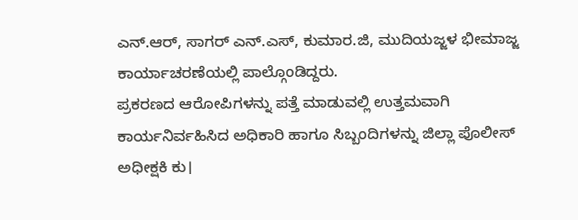ಎನ್.ಆರ್, ಸಾಗರ್ ಎನ್.ಎಸ್, ಕುಮಾರ.ಜಿ, ಮುದಿಯಜ್ಜಳ ಭೀಮಾಜ್ಜ ಕಾರ್ಯಾಚರಣೆಯಲ್ಲಿ ಪಾಲ್ಗೊಂಡಿದ್ದರು.
ಪ್ರಕರಣದ ಆರೋಪಿಗಳನ್ನು ಪತ್ತೆ ಮಾಡುವಲ್ಲಿ ಉತ್ತಮವಾಗಿ ಕಾರ್ಯನಿರ್ವಹಿಸಿದ ಅಧಿಕಾರಿ ಹಾಗೂ ಸಿಬ್ಬಂದಿಗಳನ್ನು ಜಿಲ್ಲಾ ಪೊಲೀಸ್ ಅಧೀಕ್ಷಕಿ ಕು।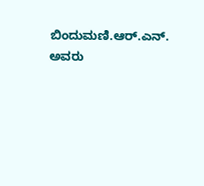ಬಿಂದುಮಣಿ.ಆರ್.ಎನ್. ಅವರು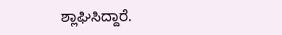ಶ್ಲಾಘಿಸಿದ್ದಾರೆ.